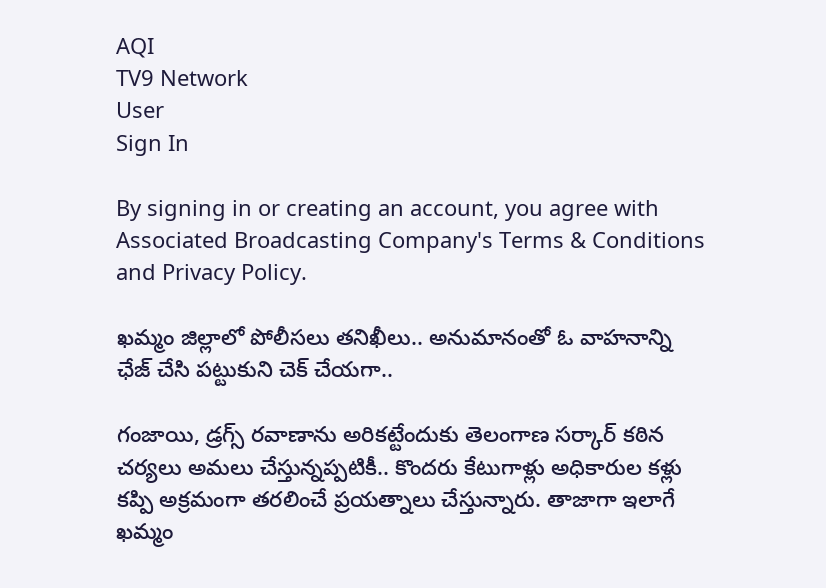AQI
TV9 Network
User
Sign In

By signing in or creating an account, you agree with Associated Broadcasting Company's Terms & Conditions and Privacy Policy.

ఖమ్మం జిల్లాలో పోలీసలు తనిఖీలు.. అనుమానంతో ఓ వాహనాన్ని ఛేజ్ చేసి పట్టుకుని చెక్ చేయగా..

గంజాయి, డ్రగ్స్ రవాణాను అరికట్టేందుకు తెలంగాణ సర్కార్ కఠిన చర్యలు అమలు చేస్తున్నప్పటికీ.. కొందరు కేటుగాళ్లు అధికారుల కళ్లు కప్పి అక్రమంగా తరలించే ప్రయత్నాలు చేస్తున్నారు. తాజాగా ఇలాగే ఖమ్మం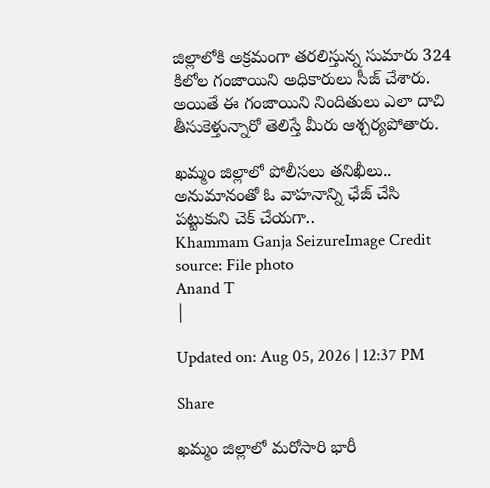జిల్లాలోకి అక్రమంగా తరలిస్తున్న సుమారు 324 కిలోల గంజాయిని అధికారులు సీజ్ చేశారు. అయితే ఈ గంజాయిని నిందితులు ఎలా దాచి తీసుకెళ్తున్నారో తెలిస్తే మీరు ఆశ్చర్యపోతారు.

ఖమ్మం జిల్లాలో పోలీసలు తనిఖీలు.. అనుమానంతో ఓ వాహనాన్ని ఛేజ్ చేసి పట్టుకుని చెక్ చేయగా..
Khammam Ganja SeizureImage Credit source: File photo
Anand T
|

Updated on: Aug 05, 2026 | 12:37 PM

Share

ఖమ్మం జిల్లాలో మరోసారి భారీ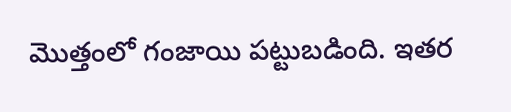మొత్తంలో గంజాయి పట్టుబడింది. ఇతర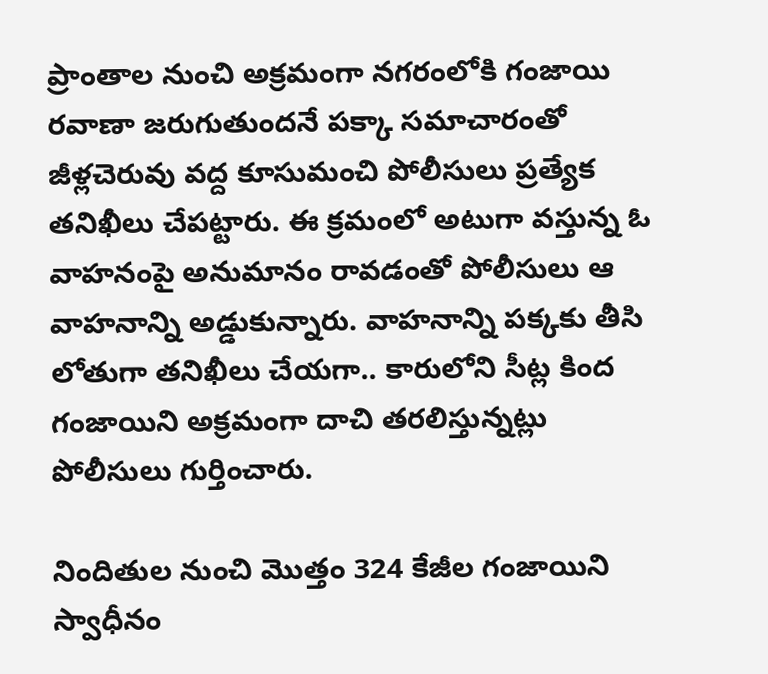ప్రాంతాల నుంచి అక్రమంగా నగరంలోకి గంజాయి రవాణా జరుగుతుందనే పక్కా సమాచారంతో జీళ్లచెరువు వద్ద కూసుమంచి పోలీసులు ప్రత్యేక తనిఖీలు చేపట్టారు. ఈ క్రమంలో అటుగా వస్తున్న ఓ వాహనంపై అనుమానం రావడంతో పోలీసులు ఆ వాహనాన్ని అడ్డుకున్నారు. వాహనాన్ని పక్కకు తీసి లోతుగా తనిఖీలు చేయగా.. కారులోని సీట్ల కింద గంజాయిని అక్రమంగా దాచి తరలిస్తున్నట్లు పోలీసులు గుర్తించారు.

నిందితుల నుంచి మొత్తం 324 కేజీల గంజాయిని స్వాధీనం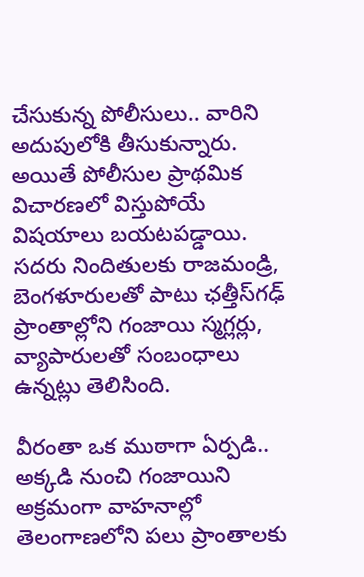చేసుకున్న పోలీసులు.. వారిని అదుపులోకి తీసుకున్నారు. అయితే పోలీసుల ప్రాథమిక విచారణలో విస్తుపోయే విషయాలు బయటపడ్డాయి. సదరు నిందితులకు రాజమండ్రి, బెంగళూరులతో పాటు ఛత్తీస్‌గఢ్ ప్రాంతాల్లోని గంజాయి స్మగ్లర్లు, వ్యాపారులతో సంబంధాలు ఉన్నట్లు తెలిసింది.

వీరంతా ఒక ముఠాగా ఏర్పడి.. అక్కడి నుంచి గంజాయిని అక్రమంగా వాహనాల్లో తెలంగాణలోని పలు ప్రాంతాలకు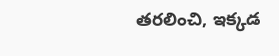తరలించి, ఇక్కడ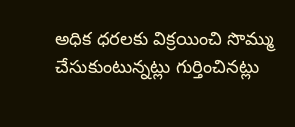అధిక ధరలకు విక్రయించి సొమ్ము చేసుకుంటున్నట్లు గుర్తించినట్లు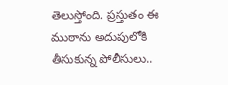తెలుస్తోంది. ప్రస్తుతం ఈ ముఠాను అదుపులోకి తీసుకున్న పోలీసులు..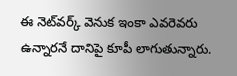ఈ నెట్‌వర్క్ వెనుక ఇంకా ఎవరెవరు ఉన్నారనే దానిపై కూపీ లాగుతున్నారు.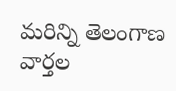మరిన్ని తెలంగాణ వార్తల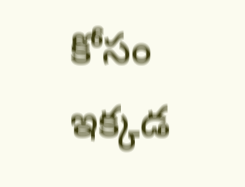కోసం ఇక్కడ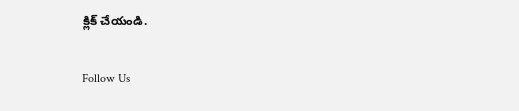క్లిక్ చేయండి.

Follow Us